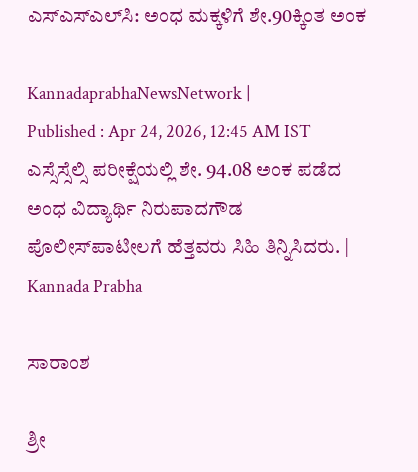ಎಸ್‌ಎಸ್‌ಎಲ್‌ಸಿ: ಅಂಧ ಮಕ್ಕಳಿಗೆ ಶೇ.90ಕ್ಕಿಂತ ಅಂಕ

KannadaprabhaNewsNetwork |
Published : Apr 24, 2026, 12:45 AM IST
ಎಸ್ಸೆಸ್ಸೆಲ್ಸಿ ಪರೀಕ್ಷೆಯಲ್ಲಿ ಶೇ. 94.08 ಅಂಕ ಪಡೆದ ಅಂಧ ವಿದ್ಯಾರ್ಥಿ ನಿರುಪಾದಗೌಡ ಪೊಲೀಸ್‌ಪಾಟೀಲಗೆ ಹೆತ್ತವರು ಸಿಹಿ ತಿನ್ನಿಸಿದರು. | Kannada Prabha

ಸಾರಾಂಶ

ಶ್ರೀ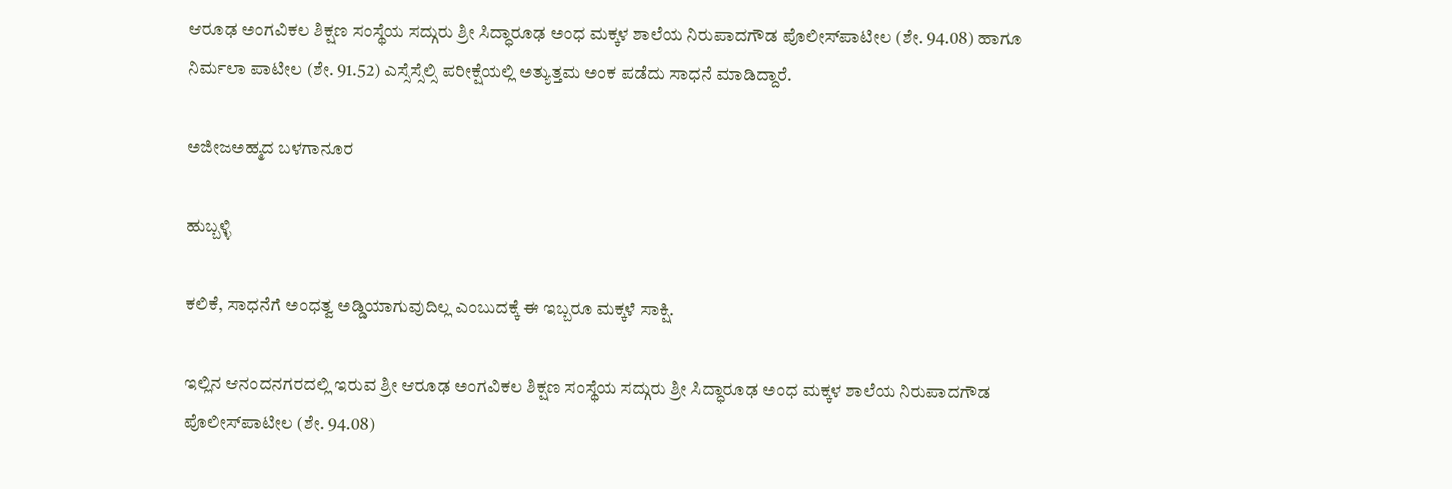ಆರೂಢ ಅಂಗವಿಕಲ ಶಿಕ್ಷಣ ಸಂಸ್ಥೆಯ ಸದ್ಗುರು ಶ್ರೀ ಸಿದ್ಧಾರೂಢ ಅಂಧ ಮಕ್ಕಳ ಶಾಲೆಯ ನಿರುಪಾದಗೌಡ ಪೊಲೀಸ್‌ಪಾಟೀಲ (ಶೇ. 94.08) ಹಾಗೂ ನಿರ್ಮಲಾ ಪಾಟೀಲ (ಶೇ. 91.52) ಎಸ್ಸೆಸ್ಸೆಲ್ಸಿ ಪರೀಕ್ಷೆಯಲ್ಲಿ ಅತ್ಯುತ್ತಮ ಅಂಕ ಪಡೆದು ಸಾಧನೆ ಮಾಡಿದ್ದಾರೆ.

ಅಜೀಜಅಹ್ಮದ ಬಳಗಾನೂರ

ಹುಬ್ಬಳ್ಳಿ

ಕಲಿಕೆ, ಸಾಧನೆಗೆ ಅಂಧತ್ವ ಅಡ್ಡಿಯಾಗುವುದಿಲ್ಲ ಎಂಬುದಕ್ಕೆ ಈ ಇಬ್ಬರೂ ಮಕ್ಕಳೆ ಸಾಕ್ಷಿ.

ಇಲ್ಲಿನ ಆನಂದನಗರದಲ್ಲಿ ಇರುವ ಶ್ರೀ ಆರೂಢ ಅಂಗವಿಕಲ ಶಿಕ್ಷಣ ಸಂಸ್ಥೆಯ ಸದ್ಗುರು ಶ್ರೀ ಸಿದ್ಧಾರೂಢ ಅಂಧ ಮಕ್ಕಳ ಶಾಲೆಯ ನಿರುಪಾದಗೌಡ ಪೊಲೀಸ್‌ಪಾಟೀಲ (ಶೇ. 94.08)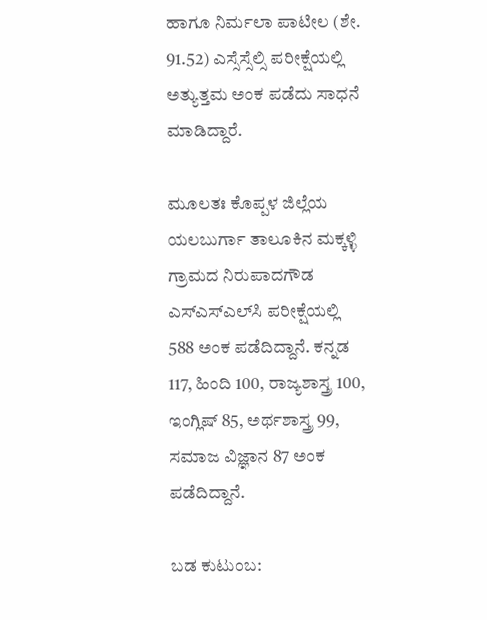ಹಾಗೂ ನಿರ್ಮಲಾ ಪಾಟೀಲ (ಶೇ. 91.52) ಎಸ್ಸೆಸ್ಸೆಲ್ಸಿ ಪರೀಕ್ಷೆಯಲ್ಲಿ ಅತ್ಯುತ್ತಮ ಅಂಕ ಪಡೆದು ಸಾಧನೆ ಮಾಡಿದ್ದಾರೆ.

ಮೂಲತಃ ಕೊಪ್ಪಳ ಜಿಲ್ಲೆಯ ಯಲಬುರ್ಗಾ ತಾಲೂಕಿನ ಮಕ್ಕಳ್ಳಿ ಗ್ರಾಮದ ನಿರುಪಾದಗೌಡ ಎಸ್‌ಎಸ್‌ಎಲ್‌ಸಿ ಪರೀಕ್ಷೆಯಲ್ಲಿ 588 ಅಂಕ ಪಡೆದಿದ್ದಾನೆ. ಕನ್ನಡ 117, ಹಿಂದಿ 100, ರಾಜ್ಯಶಾಸ್ತ್ರ 100, ಇಂಗ್ಲಿಷ್‌ 85, ಅರ್ಥಶಾಸ್ತ್ರ 99, ಸಮಾಜ ವಿಜ್ಞಾನ 87 ಅಂಕ ಪಡೆದಿದ್ದಾನೆ.

ಬಡ ಕುಟುಂಬ: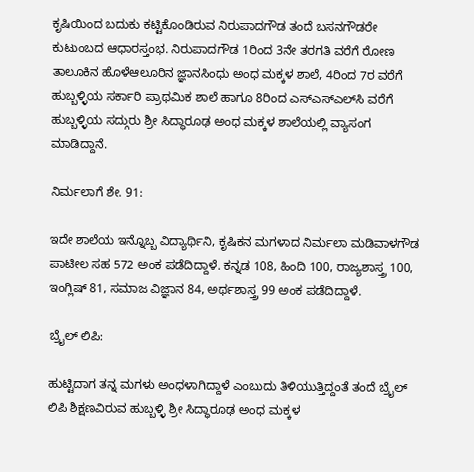ಕೃಷಿಯಿಂದ ಬದುಕು ಕಟ್ಟಿಕೊಂಡಿರುವ ನಿರುಪಾದಗೌಡ ತಂದೆ ಬಸನಗೌಡರೇ ಕುಟುಂಬದ ಆಧಾರಸ್ತಂಭ. ನಿರುಪಾದಗೌಡ 1ರಿಂದ 3ನೇ ತರಗತಿ ವರೆಗೆ ರೋಣ ತಾಲೂಕಿನ ಹೊಳೆಆಲೂರಿನ ಜ್ಞಾನಸಿಂಧು ಅಂಧ ಮಕ್ಕಳ ಶಾಲೆ, 4ರಿಂದ 7ರ ವರೆಗೆ ಹುಬ್ಬಳ್ಳಿಯ ಸರ್ಕಾರಿ ಪ್ರಾಥಮಿಕ ಶಾಲೆ ಹಾಗೂ 8ರಿಂದ ಎಸ್‌ಎಸ್‌ಎಲ್‌ಸಿ ವರೆಗೆ ಹುಬ್ಬಳ್ಳಿಯ ಸದ್ಗುರು ಶ್ರೀ ಸಿದ್ಧಾರೂಢ ಅಂಧ ಮಕ್ಕಳ ಶಾಲೆಯಲ್ಲಿ ವ್ಯಾಸಂಗ ಮಾಡಿದ್ದಾನೆ.

ನಿರ್ಮಲಾಗೆ ಶೇ. 91:

ಇದೇ ಶಾಲೆಯ ಇನ್ನೊಬ್ಬ ವಿದ್ಯಾರ್ಥಿನಿ, ಕೃಷಿಕನ ಮಗಳಾದ ನಿರ್ಮಲಾ ಮಡಿವಾಳಗೌಡ ಪಾಟೀಲ ಸಹ 572 ಅಂಕ ಪಡೆದಿದ್ದಾಳೆ. ಕನ್ನಡ 108, ಹಿಂದಿ 100, ರಾಜ್ಯಶಾಸ್ತ್ರ 100, ಇಂಗ್ಲಿಷ್ 81, ಸಮಾಜ ವಿಜ್ಞಾನ 84, ಅರ್ಥಶಾಸ್ತ್ರ 99 ಅಂಕ ಪಡೆದಿದ್ದಾಳೆ.

ಬ್ರೈಲ್‌ ಲಿಪಿ:

ಹುಟ್ಟಿದಾಗ ತನ್ನ ಮಗಳು ಅಂಧಳಾಗಿದ್ದಾಳೆ ಎಂಬುದು ತಿಳಿಯುತ್ತಿದ್ದಂತೆ ತಂದೆ ಬ್ರೈಲ್‌ ಲಿಪಿ ಶಿಕ್ಷಣವಿರುವ ಹುಬ್ಬಳ್ಳಿ ಶ್ರೀ ಸಿದ್ಧಾರೂಢ ಅಂಧ ಮಕ್ಕಳ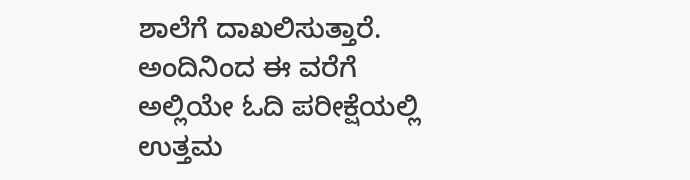ಶಾಲೆಗೆ ದಾಖಲಿಸುತ್ತಾರೆ. ಅಂದಿನಿಂದ ಈ ವರೆಗೆ ಅಲ್ಲಿಯೇ ಓದಿ ಪರೀಕ್ಷೆಯಲ್ಲಿ ಉತ್ತಮ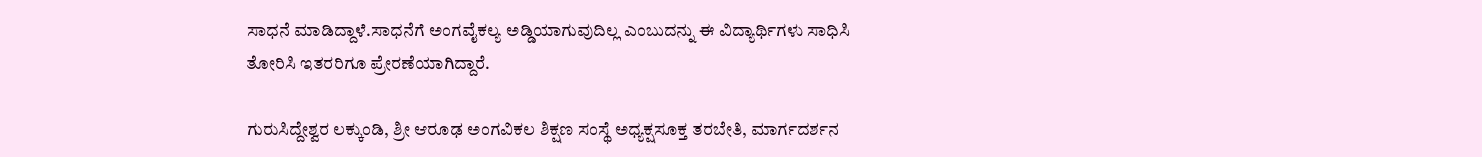ಸಾಧನೆ ಮಾಡಿದ್ದಾಳೆ.ಸಾಧನೆಗೆ ಅಂಗವೈಕಲ್ಯ ಅಡ್ಡಿಯಾಗುವುದಿಲ್ಲ ಎಂಬುದನ್ನು ಈ ವಿದ್ಯಾರ್ಥಿಗಳು ಸಾಧಿಸಿ ತೋರಿಸಿ ಇತರರಿಗೂ ಪ್ರೇರಣೆಯಾಗಿದ್ದಾರೆ.

ಗುರುಸಿದ್ದೇಶ್ವರ ಲಕ್ಕುಂಡಿ, ಶ್ರೀ ಆರೂಢ ಅಂಗವಿಕಲ ಶಿಕ್ಷಣ ಸಂಸ್ಥೆ ಅಧ್ಯಕ್ಷಸೂಕ್ತ ತರಬೇತಿ, ಮಾರ್ಗದರ್ಶನ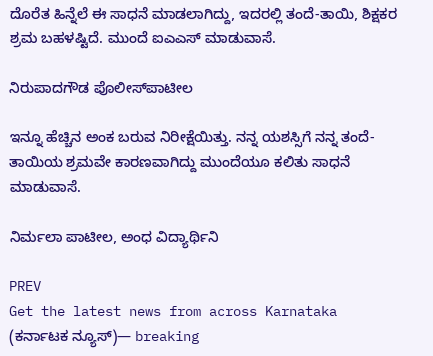ದೊರೆತ ಹಿನ್ನೆಲೆ ಈ ಸಾಧನೆ ಮಾಡಲಾಗಿದ್ದು, ಇದರಲ್ಲಿ ತಂದೆ-ತಾಯಿ, ಶಿಕ್ಷಕರ ಶ್ರಮ ಬಹಳಷ್ಟಿದೆ. ಮುಂದೆ ಐಎಎಸ್‌ ಮಾಡುವಾಸೆ.

ನಿರುಪಾದಗೌಡ ಪೊಲೀಸ್‌ಪಾಟೀಲ

ಇನ್ನೂ ಹೆಚ್ಚಿನ ಅಂಕ ಬರುವ ನಿರೀಕ್ಷೆಯಿತ್ತು. ನನ್ನ ಯಶಸ್ಸಿಗೆ ನನ್ನ ತಂದೆ-ತಾಯಿಯ ಶ್ರಮವೇ ಕಾರಣವಾಗಿದ್ದು ಮುಂದೆಯೂ ಕಲಿತು ಸಾಧನೆ ಮಾಡುವಾಸೆ.

ನಿರ್ಮಲಾ ಪಾಟೀಲ, ಅಂಧ ವಿದ್ಯಾರ್ಥಿನಿ

PREV
Get the latest news from across Karnataka (ಕರ್ನಾಟಕ ನ್ಯೂಸ್)— breaking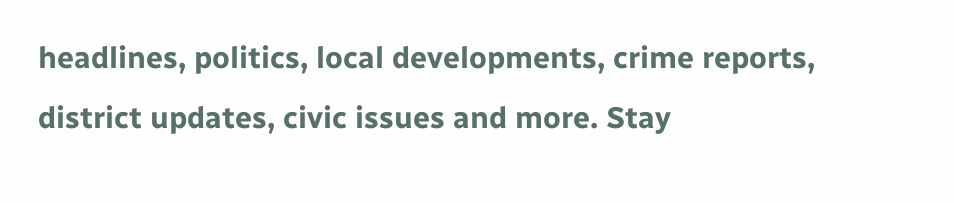headlines, politics, local developments, crime reports, district updates, civic issues and more. Stay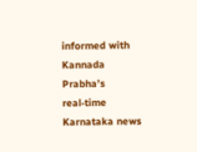informed with Kannada Prabha’s real‑time Karnataka news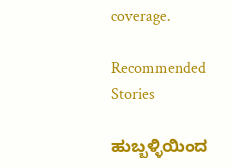coverage.

Recommended Stories

ಹುಬ್ಬಳ್ಳಿಯಿಂದ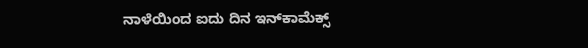ನಾಳೆಯಿಂದ ಐದು ದಿನ ಇನ್‌ಕಾಮೆಕ್ಸ್‌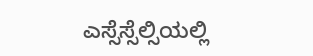ಎಸ್ಸೆಸ್ಸೆಲ್ಸಿಯಲ್ಲಿ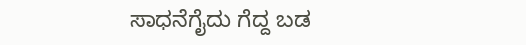ಸಾಧನೆಗೈದು ಗೆದ್ದ ಬಡ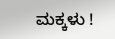ಮಕ್ಕಳು !